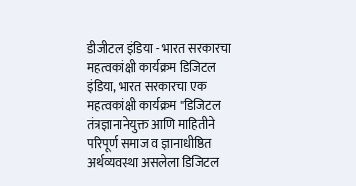डीजीटल इंडिया - भारत सरकारचा महत्वकांक्षी कार्यक्रम डिजिटल इंडिया, भारत सरकारचा एक महत्वकांक्षी कार्यक्रम "डिजिटल तंत्रज्ञानानेयुक्त आणि माहितीने परिपूर्ण समाज व ज्ञानाधीष्ठित अर्थव्यवस्था असलेला डिजिटल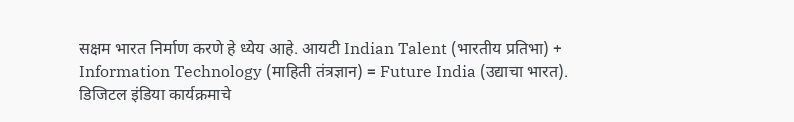सक्षम भारत निर्माण करणे हे ध्येय आहे. आयटी Indian Talent (भारतीय प्रतिभा) + Information Technology (माहिती तंत्रज्ञान) = Future India (उद्याचा भारत). डिजिटल इंडिया कार्यक्रमाचे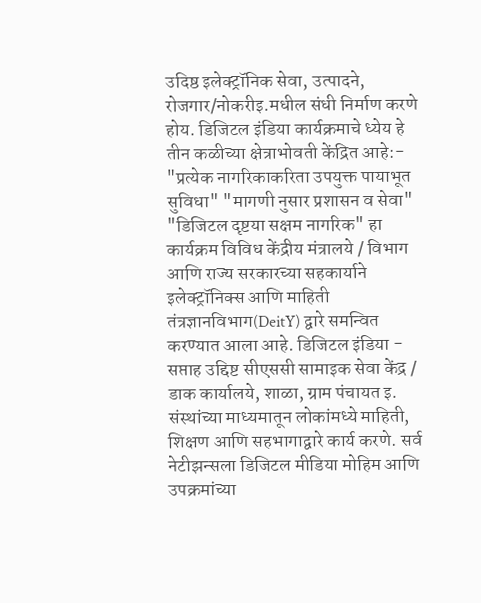उदिष्ठ इलेक्ट्रॉनिक सेवा, उत्पादने, रोजगार/नोकरीइ.मधील संधी निर्माण करणे होय. डिजिटल इंडिया कार्यक्रमाचे ध्येय हे तीन कळीच्या क्षेत्राभोवती केंद्रित आहे:- "प्रत्येक नागरिकाकरिता उपयुक्त पायाभूत सुविधा" "मागणी नुसार प्रशासन व सेवा" "डिजिटल दृष्टया सक्षम नागरिक" हा कार्यक्रम विविध केंद्रीय मंत्रालये / विभाग आणि राज्य सरकारच्या सहकार्याने इलेक्ट्रॉनिक्स आणि माहिती तंत्रज्ञानविभाग(DeitY) द्वारे समन्वित करण्यात आला आहे. डिजिटल इंडिया - सप्ताह उद्दिष्ट सीएससी सामाइक सेवा केंद्र / डाक कार्यालये, शाळा, ग्राम पंचायत इ. संस्थांच्या माध्यमातून लोकांमध्ये माहिती, शिक्षण आणि सहभागाद्वारे कार्य करणे. सर्व नेटीझन्सला डिजिटल मीडिया मोहिम आणि उपक्रमांच्या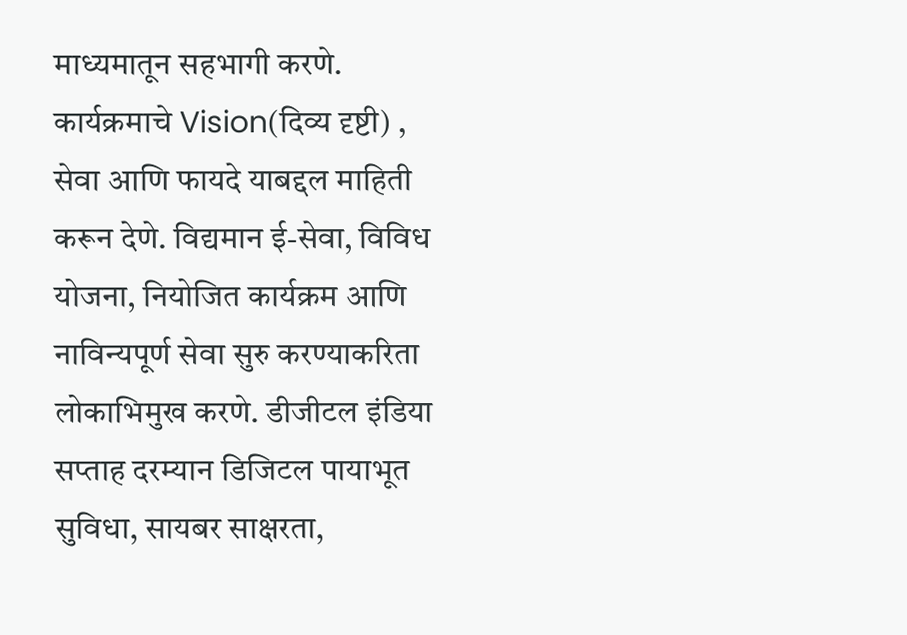माध्यमातून सहभागी करणे. कार्यक्रमाचे Vision(दिव्य दृष्टी) , सेवा आणि फायदे याबद्दल माहिती करून देणे. विद्यमान ई-सेवा, विविध योजना, नियोजित कार्यक्रम आणि नाविन्यपूर्ण सेवा सुरु करण्याकरिता लोकाभिमुख करणे. डीजीटल इंडिया सप्ताह दरम्यान डिजिटल पायाभूत सुविधा, सायबर साक्षरता,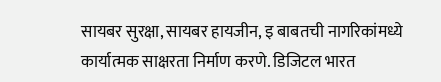सायबर सुरक्षा, सायबर हायजीन, इ बाबतची नागरिकांमध्ये कार्यात्मक साक्षरता निर्माण करणे. डिजिटल भारत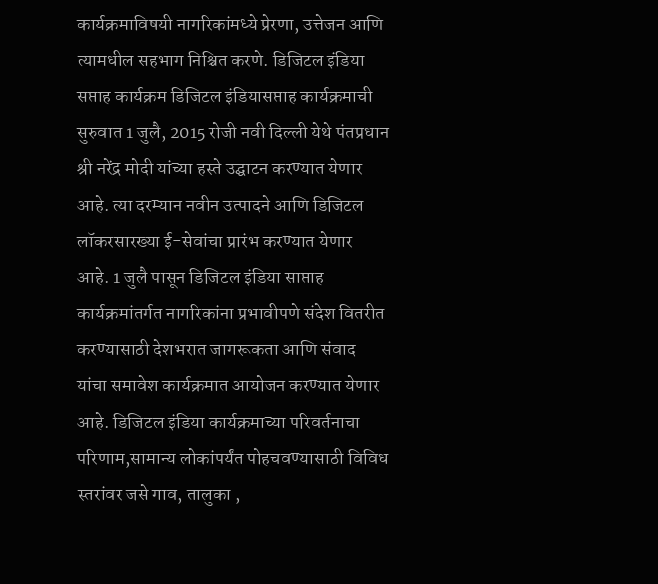कार्यक्रमाविषयी नागरिकांमध्ये प्रेरणा, उत्तेजन आणि त्यामधील सहभाग निश्चित करणे. डिजिटल इंडिया सप्ताह कार्यक्रम डिजिटल इंडियासप्ताह कार्यक्रमाची सुरुवात 1 जुलै, 2015 रोजी नवी दिल्ली येथे पंतप्रधान श्री नरेंद्र मोदी यांच्या हस्ते उद्घाटन करण्यात येणार आहे. त्या दरम्यान नवीन उत्पादने आणि डिजिटल लॉकरसारख्या ई-सेवांचा प्रारंभ करण्यात येणार आहे. 1 जुलै पासून डिजिटल इंडिया साप्ताह कार्यक्रमांतर्गत नागरिकांना प्रभावीपणे संदेश वितरीत करण्यासाठी देशभरात जागरूकता आणि संवाद यांचा समावेश कार्यक्रमात आयोजन करण्यात येणार आहे. डिजिटल इंडिया कार्यक्रमाच्या परिवर्तनाचा परिणाम,सामान्य लोकांपर्यंत पोहचवण्यासाठी विविध स्तरांवर जसे गाव, तालुका ,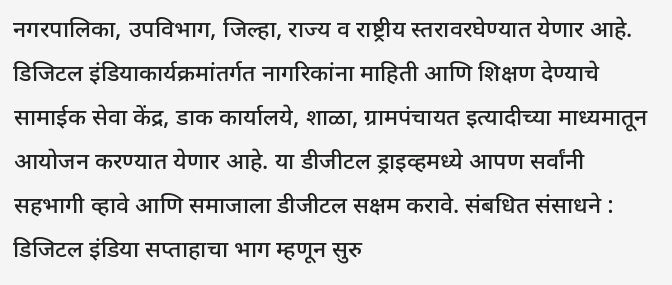नगरपालिका, उपविभाग, जिल्हा, राज्य व राष्ट्रीय स्तरावरघेण्यात येणार आहे. डिजिटल इंडियाकार्यक्रमांतर्गत नागरिकांना माहिती आणि शिक्षण देण्याचे सामाईक सेवा केंद्र, डाक कार्यालये, शाळा, ग्रामपंचायत इत्यादीच्या माध्यमातून आयोजन करण्यात येणार आहे. या डीजीटल ड्राइव्हमध्ये आपण सर्वांनी सहभागी व्हावे आणि समाजाला डीजीटल सक्षम करावे. संबधित संसाधने : डिजिटल इंडिया सप्ताहाचा भाग म्हणून सुरु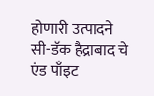होणारी उत्पादने सी-डॅक हैद्राबाद चे एंड पाँइट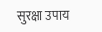सुरक्षा उपाय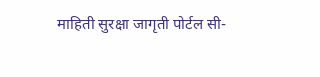माहिती सुरक्षा जागृती पोर्टल सी-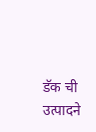डॅक ची उत्पादने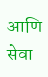आणि सेवा